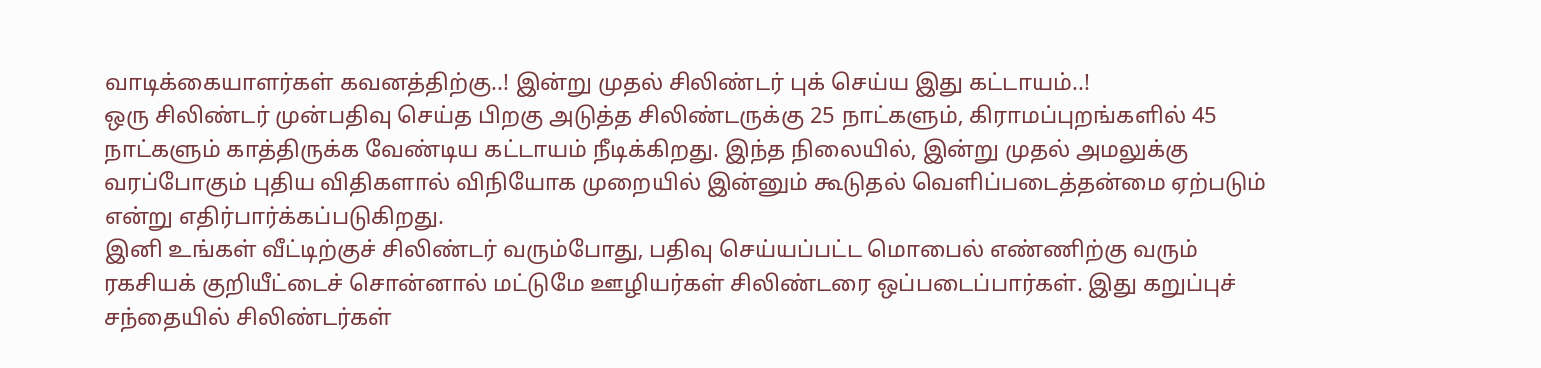வாடிக்கையாளர்கள் கவனத்திற்கு..! இன்று முதல் சிலிண்டர் புக் செய்ய இது கட்டாயம்..!
ஒரு சிலிண்டர் முன்பதிவு செய்த பிறகு அடுத்த சிலிண்டருக்கு 25 நாட்களும், கிராமப்புறங்களில் 45 நாட்களும் காத்திருக்க வேண்டிய கட்டாயம் நீடிக்கிறது. இந்த நிலையில், இன்று முதல் அமலுக்கு வரப்போகும் புதிய விதிகளால் விநியோக முறையில் இன்னும் கூடுதல் வெளிப்படைத்தன்மை ஏற்படும் என்று எதிர்பார்க்கப்படுகிறது.
இனி உங்கள் வீட்டிற்குச் சிலிண்டர் வரும்போது, பதிவு செய்யப்பட்ட மொபைல் எண்ணிற்கு வரும் ரகசியக் குறியீட்டைச் சொன்னால் மட்டுமே ஊழியர்கள் சிலிண்டரை ஒப்படைப்பார்கள். இது கறுப்புச் சந்தையில் சிலிண்டர்கள்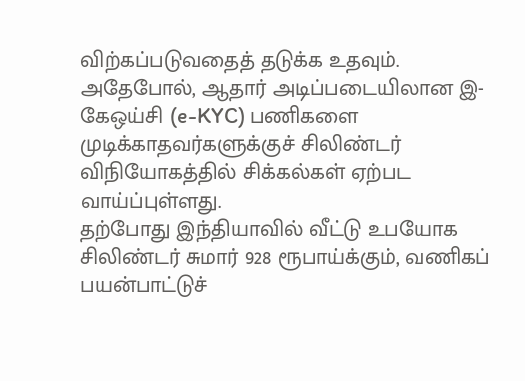விற்கப்படுவதைத் தடுக்க உதவும். அதேபோல், ஆதார் அடிப்படையிலான இ-கேஒய்சி (e-KYC) பணிகளை முடிக்காதவர்களுக்குச் சிலிண்டர் விநியோகத்தில் சிக்கல்கள் ஏற்பட வாய்ப்புள்ளது.
தற்போது இந்தியாவில் வீட்டு உபயோக சிலிண்டர் சுமார் 928 ரூபாய்க்கும், வணிகப் பயன்பாட்டுச்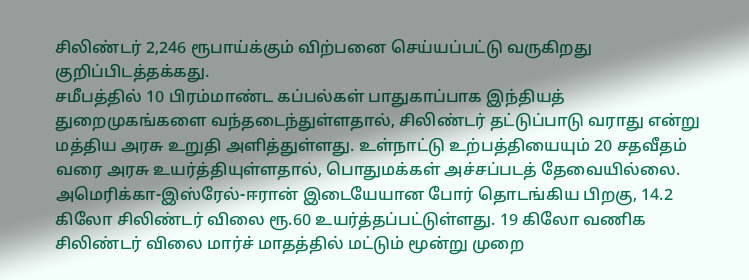சிலிண்டர் 2,246 ரூபாய்க்கும் விற்பனை செய்யப்பட்டு வருகிறது குறிப்பிடத்தக்கது.
சமீபத்தில் 10 பிரம்மாண்ட கப்பல்கள் பாதுகாப்பாக இந்தியத் துறைமுகங்களை வந்தடைந்துள்ளதால், சிலிண்டர் தட்டுப்பாடு வராது என்று மத்திய அரசு உறுதி அளித்துள்ளது. உள்நாட்டு உற்பத்தியையும் 20 சதவீதம் வரை அரசு உயர்த்தியுள்ளதால், பொதுமக்கள் அச்சப்படத் தேவையில்லை.
அமெரிக்கா-இஸ்ரேல்-ஈரான் இடையேயான போர் தொடங்கிய பிறகு, 14.2 கிலோ சிலிண்டர் விலை ரூ.60 உயர்த்தப்பட்டுள்ளது. 19 கிலோ வணிக சிலிண்டர் விலை மார்ச் மாதத்தில் மட்டும் மூன்று முறை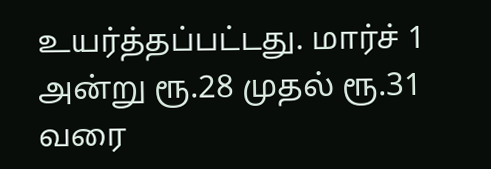உயர்த்தப்பட்டது. மார்ச் 1 அன்று ரூ.28 முதல் ரூ.31 வரை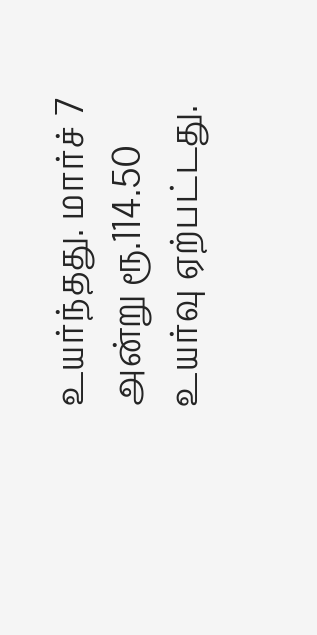உயர்ந்தது. மார்ச் 7 அன்று ரூ.114.50 உயர்வு ஏற்பட்டது.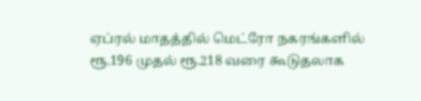ஏப்ரல் மாதத்தில் மெட்ரோ நகரங்களில் ரூ.196 முதல் ரூ.218 வரை கூடுதலாக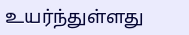உயர்ந்துள்ளது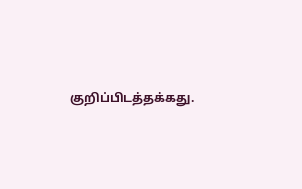குறிப்பிடத்தக்கது.